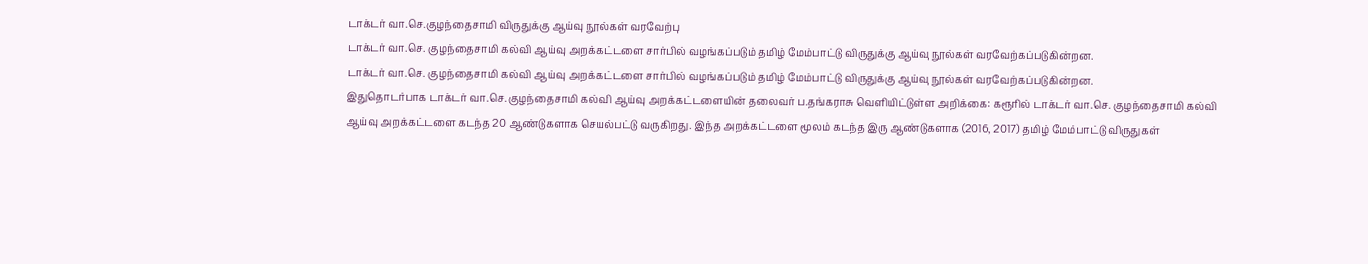டாக்டர் வா.செ.குழந்தைசாமி விருதுக்கு ஆய்வு நூல்கள் வரவேற்பு
டாக்டர் வா.செ. குழந்தைசாமி கல்வி ஆய்வு அறக்கட்டளை சார்பில் வழங்கப்படும் தமிழ் மேம்பாட்டு விருதுக்கு ஆய்வு நூல்கள் வரவேற்கப்படுகின்றன.
டாக்டர் வா.செ. குழந்தைசாமி கல்வி ஆய்வு அறக்கட்டளை சார்பில் வழங்கப்படும் தமிழ் மேம்பாட்டு விருதுக்கு ஆய்வு நூல்கள் வரவேற்கப்படுகின்றன.
இதுதொடர்பாக டாக்டர் வா.செ.குழந்தைசாமி கல்வி ஆய்வு அறக்கட்டளையின் தலைவர் ப.தங்கராசு வெளியிட்டுள்ள அறிக்கை: கரூரில் டாக்டர் வா.செ. குழந்தைசாமி கல்வி ஆய்வு அறக்கட்டளை கடந்த 20 ஆண்டுகளாக செயல்பட்டு வருகிறது. இந்த அறக்கட்டளை மூலம் கடந்த இரு ஆண்டுகளாக (2016, 2017) தமிழ் மேம்பாட்டு விருதுகள்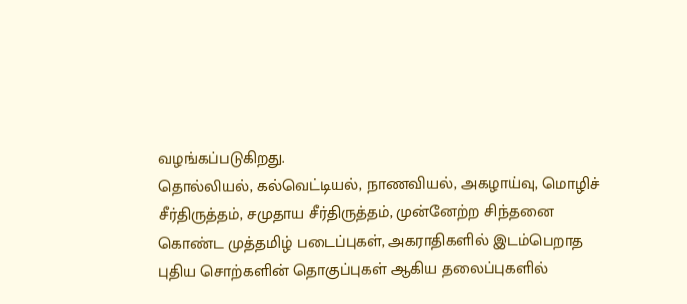வழங்கப்படுகிறது.
தொல்லியல், கல்வெட்டியல், நாணவியல், அகழாய்வு, மொழிச் சீர்திருத்தம், சமுதாய சீர்திருத்தம், முன்னேற்ற சிந்தனை கொண்ட முத்தமிழ் படைப்புகள், அகராதிகளில் இடம்பெறாத புதிய சொற்களின் தொகுப்புகள் ஆகிய தலைப்புகளில்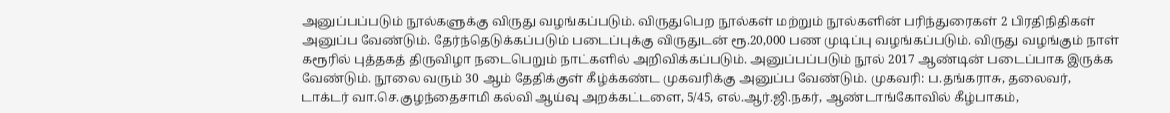அனுப்பப்படும் நூல்களுக்கு விருது வழங்கப்படும். விருதுபெற நூல்கள் மற்றும் நூல்களின் பரிந்துரைகள் 2 பிரதிநிதிகள் அனுப்ப வேண்டும். தேர்ந்தெடுக்கப்படும் படைப்புக்கு விருதுடன் ரூ.20,000 பண முடிப்பு வழங்கப்படும். விருது வழங்கும் நாள் கரூரில் புத்தகத் திருவிழா நடைபெறும் நாட்களில் அறிவிக்கப்படும். அனுப்பப்படும் நூல் 2017 ஆண்டின் படைப்பாக இருக்க வேண்டும். நூலை வரும் 30 ஆம் தேதிக்குள் கீழ்க்கண்ட முகவரிக்கு அனுப்ப வேண்டும். முகவரி: ப.தங்கராசு, தலைவர், டாக்டர் வா.செ.குழந்தைசாமி கல்வி ஆய்வு அறக்கட்டளை, 5/45, எல்.ஆர்.ஜி.நகர், ஆண்டாங்கோவில் கீழ்பாகம்,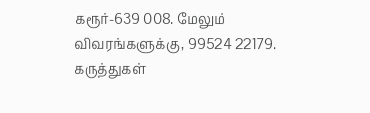கரூர்-639 008. மேலும் விவரங்களுக்கு, 99524 22179.
கருத்துகள்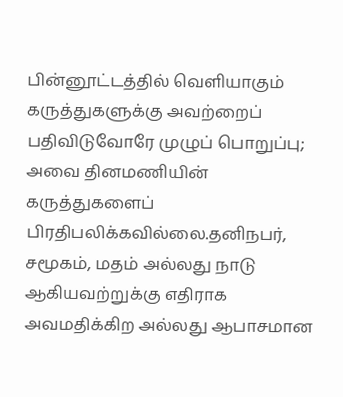பின்னூட்டத்தில் வெளியாகும் கருத்துகளுக்கு அவற்றைப் பதிவிடுவோரே முழுப் பொறுப்பு; அவை தினமணியின் கருத்துகளைப் பிரதிபலிக்கவில்லை.தனிநபர், சமூகம், மதம் அல்லது நாடு ஆகியவற்றுக்கு எதிராக அவமதிக்கிற அல்லது ஆபாசமான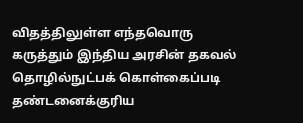விதத்திலுள்ள எந்தவொரு கருத்தும் இந்திய அரசின் தகவல் தொழில்நுட்பக் கொள்கைப்படி தண்டனைக்குரிய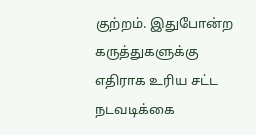குற்றம். இதுபோன்ற கருத்துகளுக்கு எதிராக உரிய சட்ட நடவடிக்கை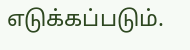எடுக்கப்படும்.